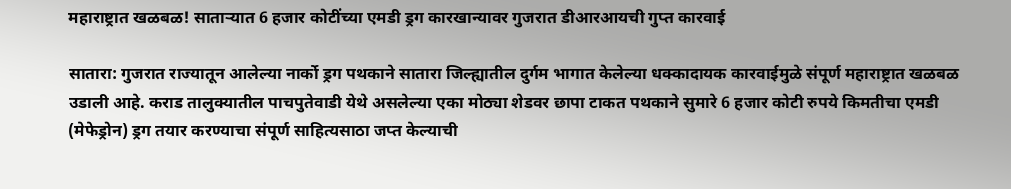महाराष्ट्रात खळबळ! साताऱ्यात 6 हजार कोटींच्या एमडी ड्रग कारखान्यावर गुजरात डीआरआयची गुप्त कारवाई

सातारा: गुजरात राज्यातून आलेल्या नार्को ड्रग पथकाने सातारा जिल्ह्यातील दुर्गम भागात केलेल्या धक्कादायक कारवाईमुळे संपूर्ण महाराष्ट्रात खळबळ उडाली आहे. कराड तालुक्यातील पाचपुतेवाडी येथे असलेल्या एका मोठ्या शेडवर छापा टाकत पथकाने सुमारे 6 हजार कोटी रुपये किमतीचा एमडी (मेफेड्रोन) ड्रग तयार करण्याचा संपूर्ण साहित्यसाठा जप्त केल्याची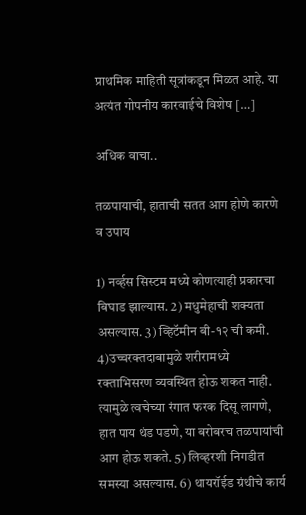प्राथमिक माहिती सूत्रांकडून मिळत आहे. या अत्यंत गोपनीय कारवाईचे विशेष […]

अधिक वाचा..

तळपायाची, हाताची सतत आग होणे कारणे व उपाय

1) नर्व्हस सिस्टम मध्ये कोणत्याही प्रकारचा बिघाड झाल्यास. 2) मधुमेहाची शक्यता असल्यास. 3) व्हिटॅमीन बी-१२ ची कमी. 4)उच्चरक्तदाबामुळे शरीरामध्ये रक्ताभिसरण व्यवस्थित होऊ शकत नाही. त्यामुळे त्वचेच्या रंगात फरक दिसू लागणे, हात पाय थंड पडणे, या बरोबरच तळपायांची आग होऊ शकते. 5) लिव्हरशी निगडीत समस्या असल्यास. 6) थायरॉईड ग्रंथीचे कार्य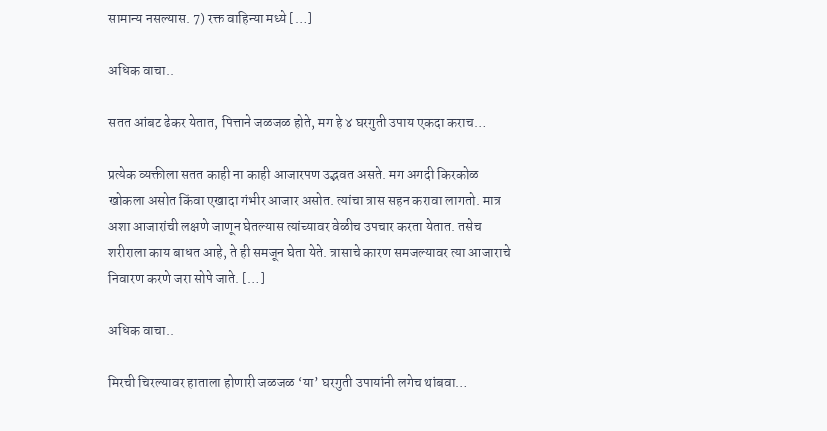सामान्य नसल्यास. 7) रक्त वाहिन्या मध्ये […]

अधिक वाचा..

सतत आंबट ढेकर येतात, पित्ताने जळजळ होते, मग हे ४ घरगुती उपाय एकदा कराच…

प्रत्येक व्यक्तीला सतत काही ना काही आजारपण उद्भवत असते. मग अगदी किरकोळ खोकला असोत किंवा एखादा गंभीर आजार असोत. त्यांचा त्रास सहन करावा लागतो. मात्र अशा आजारांची लक्षणे जाणून घेतल्यास त्यांच्यावर वेळीच उपचार करता येतात. तसेच शरीराला काय बाधत आहे, ते ही समजून घेता येते. त्रासाचे कारण समजल्यावर त्या आजाराचे निवारण करणे जरा सोपे जाते. […]

अधिक वाचा..

मिरची चिरल्यावर हाताला होणारी जळजळ ‘या’ घरगुती उपायांनी लगेच थांबवा…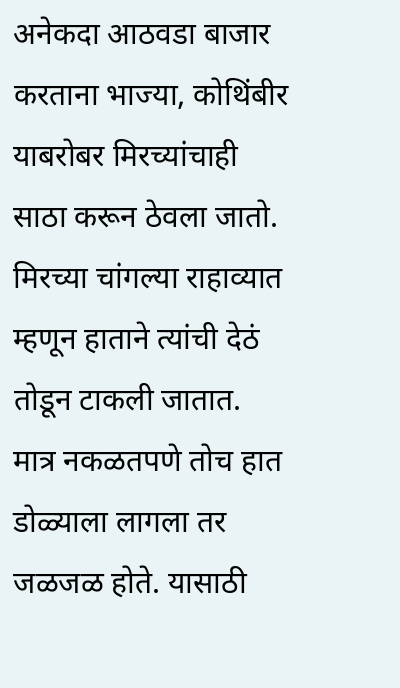अनेकदा आठवडा बाजार करताना भाज्या, कोथिंबीर याबरोबर मिरच्यांचाही साठा करून ठेवला जातो. मिरच्या चांगल्या राहाव्यात म्हणून हाताने त्यांची देठं तोडून टाकली जातात. मात्र नकळतपणे तोच हात डोळ्याला लागला तर जळजळ होते. यासाठी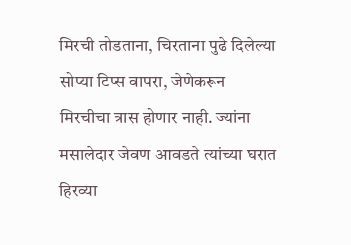मिरची तोडताना, चिरताना पुढे दिलेल्या सोप्या टिप्स वापरा, जेणेकरून मिरचीचा त्रास होणार नाही. ज्यांना मसालेदार जेवण आवडते त्यांच्या घरात हिरव्या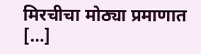मिरचीचा मोठ्या प्रमाणात […]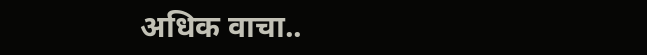अधिक वाचा..